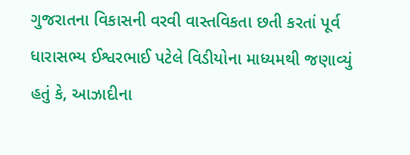ગુજરાતના વિકાસની વરવી વાસ્તવિકતા છતી કરતાં પૂર્વ ધારાસભ્ય ઈશ્વરભાઈ પટેલે વિડીયોના માધ્યમથી જણાવ્યું હતું કે, આઝાદીના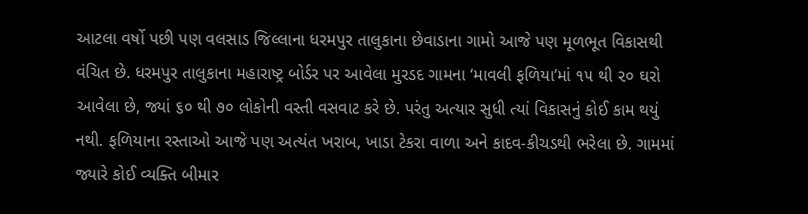આટલા વર્ષો પછી પણ વલસાડ જિલ્લાના ધરમપુર તાલુકાના છેવાડાના ગામો આજે પણ મૂળભૂત વિકાસથી વંચિત છે. ધરમપુર તાલુકાના મહારાષ્ટ્ર બોર્ડર પર આવેલા મુરડદ ગામના ‘માવલી ફળિયા’માં ૧૫ થી ૨૦ ઘરો આવેલા છે, જ્યાં ૬૦ થી ૭૦ લોકોની વસ્તી વસવાટ કરે છે. પરંતુ અત્યાર સુધી ત્યાં વિકાસનું કોઈ કામ થયું નથી. ફળિયાના રસ્તાઓ આજે પણ અત્યંત ખરાબ, ખાડા ટેકરા વાળા અને કાદવ-કીચડથી ભરેલા છે. ગામમાં જ્યારે કોઈ વ્યક્તિ બીમાર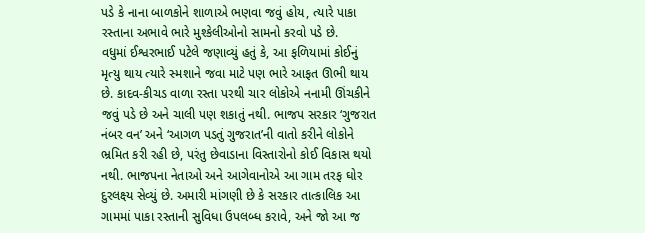પડે કે નાના બાળકોને શાળાએ ભણવા જવું હોય, ત્યારે પાકા રસ્તાના અભાવે ભારે મુશ્કેલીઓનો સામનો કરવો પડે છે.
વધુમાં ઈશ્વરભાઈ પટેલે જણાવ્યું હતું કે, આ ફળિયામાં કોઈનું મૃત્યુ થાય ત્યારે સ્મશાને જવા માટે પણ ભારે આફત ઊભી થાય છે. કાદવ-કીચડ વાળા રસ્તા પરથી ચાર લોકોએ નનામી ઊંચકીને જવું પડે છે અને ચાલી પણ શકાતું નથી. ભાજપ સરકાર ‘ગુજરાત નંબર વન’ અને ‘આગળ પડતું ગુજરાત’ની વાતો કરીને લોકોને ભ્રમિત કરી રહી છે, પરંતુ છેવાડાના વિસ્તારોનો કોઈ વિકાસ થયો નથી. ભાજપના નેતાઓ અને આગેવાનોએ આ ગામ તરફ ઘોર દુરલક્ષ્ય સેવ્યું છે. અમારી માંગણી છે કે સરકાર તાત્કાલિક આ ગામમાં પાકા રસ્તાની સુવિધા ઉપલબ્ધ કરાવે, અને જો આ જ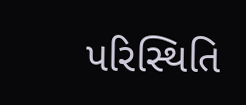પરિસ્થિતિ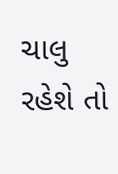ચાલુ રહેશે તો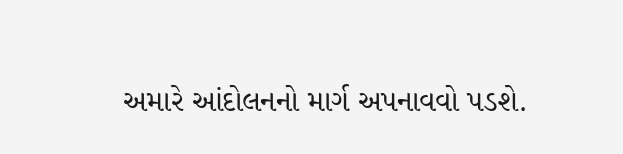અમારે આંદોલનનો માર્ગ અપનાવવો પડશે.